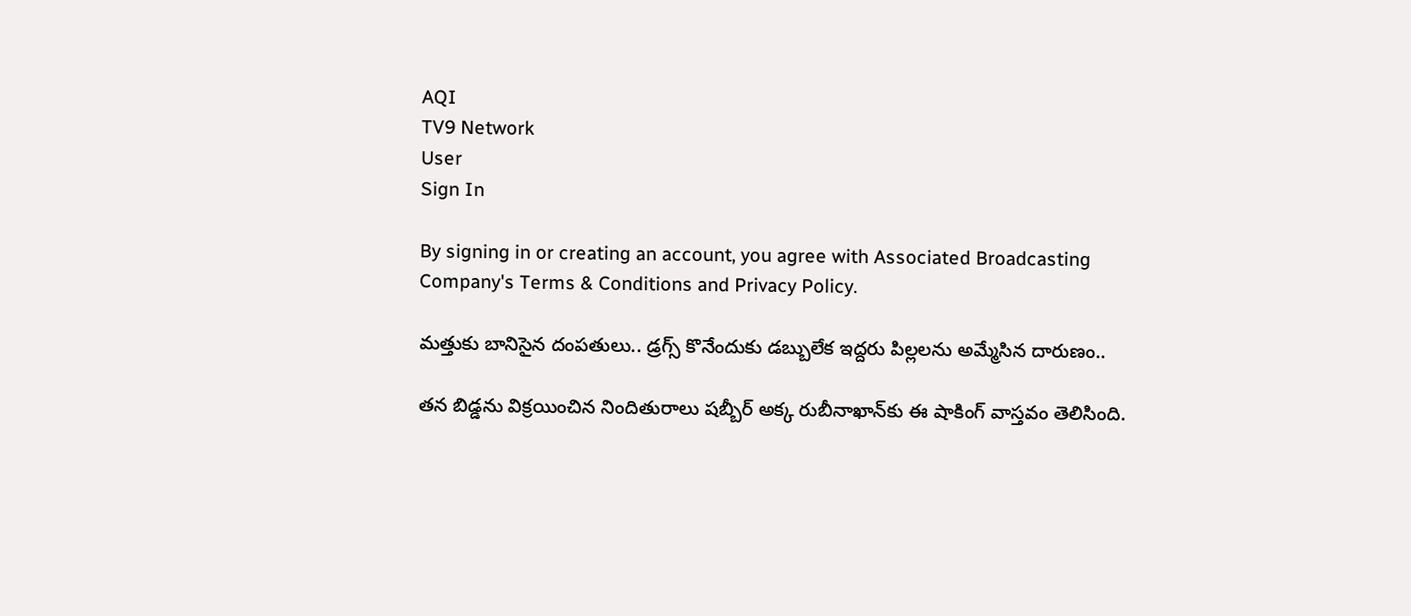AQI
TV9 Network
User
Sign In

By signing in or creating an account, you agree with Associated Broadcasting Company's Terms & Conditions and Privacy Policy.

మత్తుకు బానిసైన దంపతులు.. డ్రగ్స్ కొనేందుకు డబ్బులేక ఇద్దరు పిల్లలను అమ్మేసిన దారుణం..

తన బిడ్డను విక్రయించిన నిందితురాలు షబ్బీర్ అక్క రుబీనాఖాన్‌కు ఈ షాకింగ్ వాస్తవం తెలిసింది.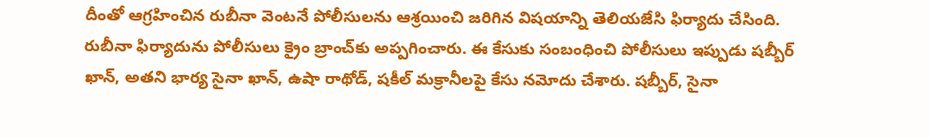దీంతో ఆగ్రహించిన రుబీనా వెంటనే పోలీసులను ఆశ్రయించి జరిగిన విషయాన్ని తెలియజేసి ఫిర్యాదు చేసింది. రుబీనా ఫిర్యాదును పోలీసులు క్రైం బ్రాంచ్‌కు అప్పగించారు. ఈ కేసుకు సంబంధించి పోలీసులు ఇప్పుడు షబ్బీర్ ఖాన్, అతని భార్య సైనా ఖాన్, ఉషా రాథోడ్, షకీల్ మక్రానీలపై కేసు నమోదు చేశారు. షబ్బీర్, సైనా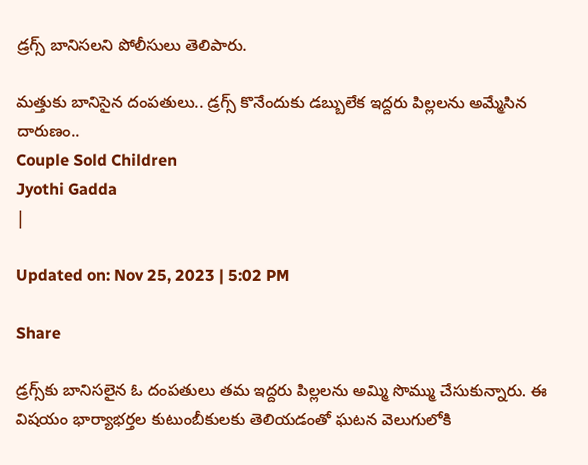డ్రగ్స్ బానిసలని పోలీసులు తెలిపారు.

మత్తుకు బానిసైన దంపతులు.. డ్రగ్స్ కొనేందుకు డబ్బులేక ఇద్దరు పిల్లలను అమ్మేసిన దారుణం..
Couple Sold Children
Jyothi Gadda
|

Updated on: Nov 25, 2023 | 5:02 PM

Share

డ్రగ్స్‌కు బానిసలైన ఓ దంపతులు తమ ఇద్దరు పిల్లలను అమ్మి సొమ్ము చేసుకున్నారు. ఈ విషయం భార్యాభర్తల కుటుంబీకులకు తెలియడంతో ఘటన వెలుగులోకి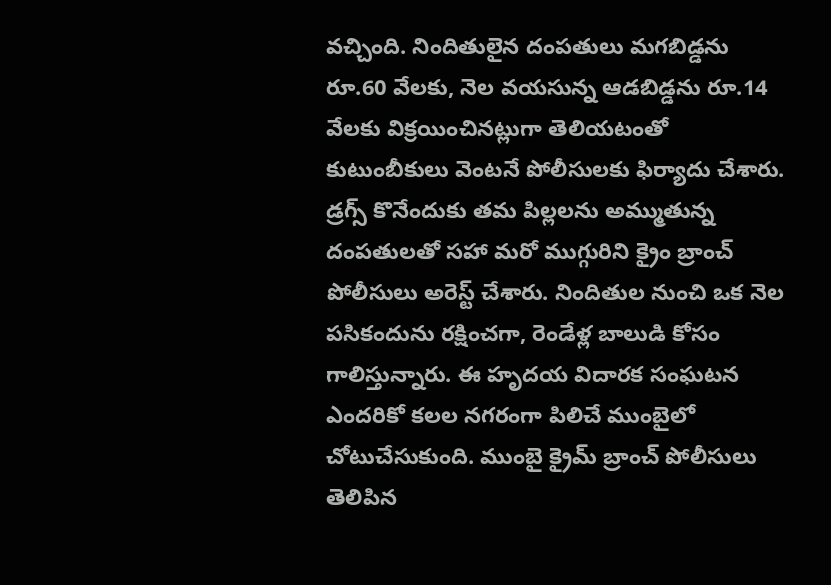వచ్చింది. నిందితులైన దంపతులు మగబిడ్డను రూ.60 వేలకు, నెల వయసున్న ఆడబిడ్డను రూ.14 వేలకు విక్రయించినట్లుగా తెలియటంతో కుటుంబీకులు వెంటనే పోలీసులకు ఫిర్యాదు చేశారు. డ్రగ్స్ కొనేందుకు తమ పిల్లలను అమ్ముతున్న దంపతులతో సహా మరో ముగ్గురిని క్రైం బ్రాంచ్ పోలీసులు అరెస్ట్ చేశారు. నిందితుల నుంచి ఒక నెల పసికందును రక్షించగా, రెండేళ్ల బాలుడి కోసం గాలిస్తున్నారు. ఈ హృదయ విదారక సంఘటన ఎందరికో కలల నగరంగా పిలిచే ముంబైలో చోటుచేసుకుంది. ముంబై క్రైమ్ బ్రాంచ్‌ పోలీసులు తెలిపిన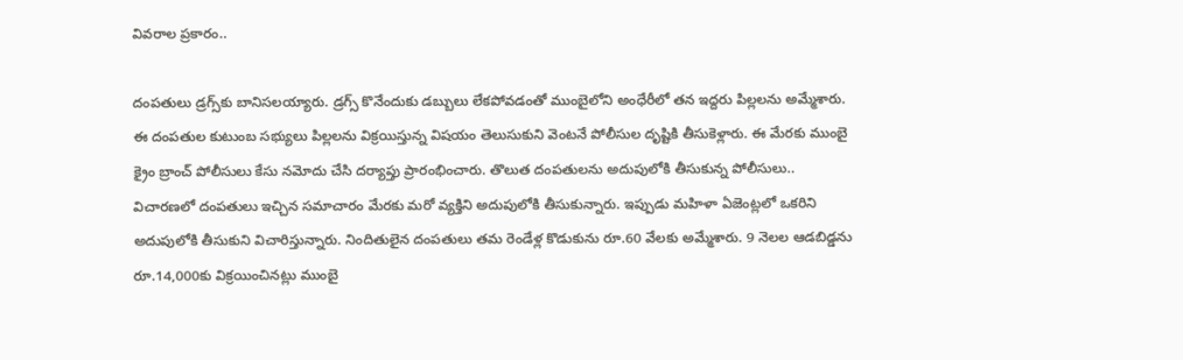వివరాల ప్రకారం..

దంపతులు డ్రగ్స్‌కు బానిసలయ్యారు. డ్రగ్స్ కొనేందుకు డబ్బులు లేకపోవడంతో ముంబైలోని అంధేరీలో తన ఇద్దరు పిల్లలను అమ్మేశారు. ఈ దంపతుల కుటుంబ సభ్యులు పిల్లలను విక్రయిస్తున్న విషయం తెలుసుకుని వెంటనే పోలీసుల దృష్టికి తీసుకెళ్లారు. ఈ మేరకు ముంబై క్రైం బ్రాంచ్ పోలీసులు కేసు నమోదు చేసి దర్యాప్తు ప్రారంభించారు. తొలుత దంపతులను అదుపులోకి తీసుకున్న పోలీసులు.. విచారణలో దంపతులు ఇచ్చిన సమాచారం మేరకు మరో వ్యక్తిని అదుపులోకి తీసుకున్నారు. ఇప్పుడు మహిళా ఏజెంట్లలో ఒకరిని అదుపులోకి తీసుకుని విచారిస్తున్నారు. నిందితులైన దంపతులు తమ రెండేళ్ల కొడుకును రూ.60 వేలకు అమ్మేశారు. 9 నెలల ఆడబిడ్డను రూ.14,000కు విక్రయించినట్లు ముంబై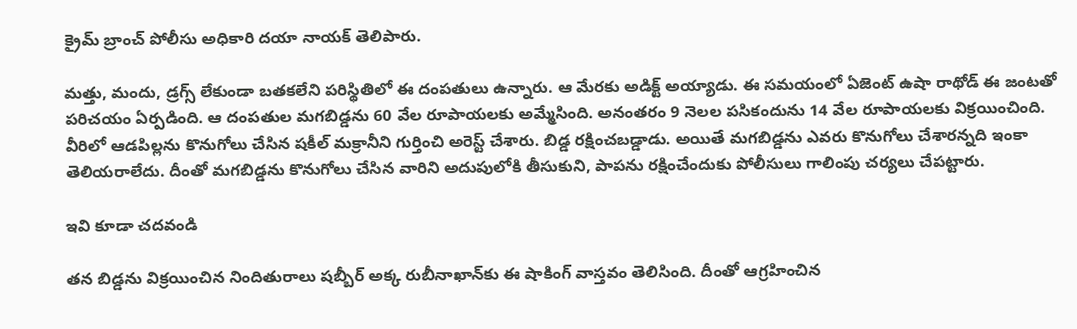క్రైమ్ బ్రాంచ్ పోలీసు అధికారి దయా నాయక్ తెలిపారు.

మత్తు, మందు, డ్రగ్స్‌ లేకుండా బతకలేని పరిస్థితిలో ఈ దంపతులు ఉన్నారు. ఆ మేరకు అడిక్ట్ అయ్యాడు. ఈ సమయంలో ఏజెంట్ ఉషా రాథోడ్ ఈ జంటతో పరిచయం ఏర్పడింది. ఆ దంపతుల మగబిడ్డను 60 వేల రూపాయలకు అమ్మేసింది. అనంతరం 9 నెలల పసికందును 14 వేల రూపాయలకు విక్రయించింది. వీరిలో ఆడపిల్లను కొనుగోలు చేసిన షకీల్ మక్రానీని గుర్తించి అరెస్ట్ చేశారు. బిడ్డ రక్షించబడ్డాడు. అయితే మగబిడ్డను ఎవరు కొనుగోలు చేశారన్నది ఇంకా తెలియరాలేదు. దీంతో మగబిడ్డను కొనుగోలు చేసిన వారిని అదుపులోకి తీసుకుని, పాపను రక్షించేందుకు పోలీసులు గాలింపు చర్యలు చేపట్టారు.

ఇవి కూడా చదవండి

తన బిడ్డను విక్రయించిన నిందితురాలు షబ్బీర్ అక్క రుబీనాఖాన్‌కు ఈ షాకింగ్ వాస్తవం తెలిసింది. దీంతో ఆగ్రహించిన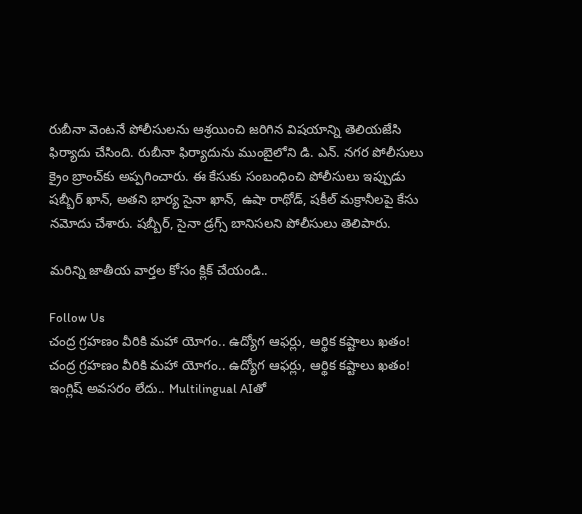రుబీనా వెంటనే పోలీసులను ఆశ్రయించి జరిగిన విషయాన్ని తెలియజేసి ఫిర్యాదు చేసింది. రుబీనా ఫిర్యాదును ముంబైలోని డి. ఎన్. నగర పోలీసులు క్రైం బ్రాంచ్‌కు అప్పగించారు. ఈ కేసుకు సంబంధించి పోలీసులు ఇప్పుడు షబ్బీర్ ఖాన్, అతని భార్య సైనా ఖాన్, ఉషా రాథోడ్, షకీల్ మక్రానీలపై కేసు నమోదు చేశారు. షబ్బీర్, సైనా డ్రగ్స్ బానిసలని పోలీసులు తెలిపారు.

మరిన్ని జాతీయ వార్తల కోసం క్లిక్ చేయండి..

Follow Us
చంద్ర గ్రహణం వీరికి మహా యోగం.. ఉద్యోగ ఆఫర్లు, ఆర్థిక కష్టాలు ఖతం!
చంద్ర గ్రహణం వీరికి మహా యోగం.. ఉద్యోగ ఆఫర్లు, ఆర్థిక కష్టాలు ఖతం!
ఇంగ్లిష్ అవసరం లేదు.. Multilingual AIతో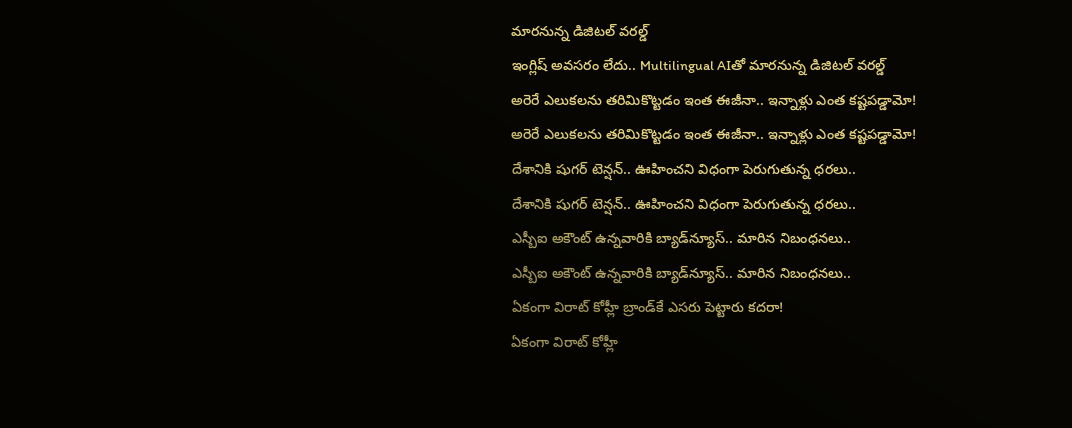మారనున్న డిజిటల్‌ వరల్డ్‌
ఇంగ్లిష్ అవసరం లేదు.. Multilingual AIతో మారనున్న డిజిటల్‌ వరల్డ్‌
అరెరే ఎలుకలను తరిమికొట్టడం ఇంత ఈజీనా.. ఇన్నాళ్లు ఎంత కష్టపడ్డామో!
అరెరే ఎలుకలను తరిమికొట్టడం ఇంత ఈజీనా.. ఇన్నాళ్లు ఎంత కష్టపడ్డామో!
దేశానికి షుగర్ టెన్షన్.. ఊహించని విధంగా పెరుగుతున్న ధరలు..
దేశానికి షుగర్ టెన్షన్.. ఊహించని విధంగా పెరుగుతున్న ధరలు..
ఎస్బీఐ అకౌంట్ ఉన్నవారికి బ్యాడ్‌న్యూస్.. మారిన నిబంధనలు..
ఎస్బీఐ అకౌంట్ ఉన్నవారికి బ్యాడ్‌న్యూస్.. మారిన నిబంధనలు..
ఏకంగా విరాట్ కోహ్లీ బ్రాండ్‌కే ఎసరు పెట్టారు కదరా!
ఏకంగా విరాట్ కోహ్లీ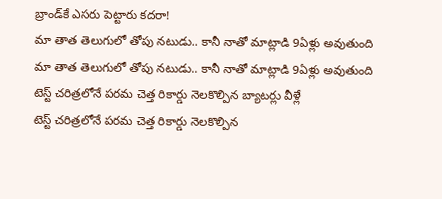బ్రాండ్‌కే ఎసరు పెట్టారు కదరా!
మా తాత తెలుగులో తోపు నటుడు.. కానీ నాతో మాట్లాడి 9ఏళ్లు అవుతుంది
మా తాత తెలుగులో తోపు నటుడు.. కానీ నాతో మాట్లాడి 9ఏళ్లు అవుతుంది
టెస్ట్ చరిత్రలోనే పరమ చెత్త రికార్డు నెలకొల్పిన బ్యాటర్లు వీళ్లే
టెస్ట్ చరిత్రలోనే పరమ చెత్త రికార్డు నెలకొల్పిన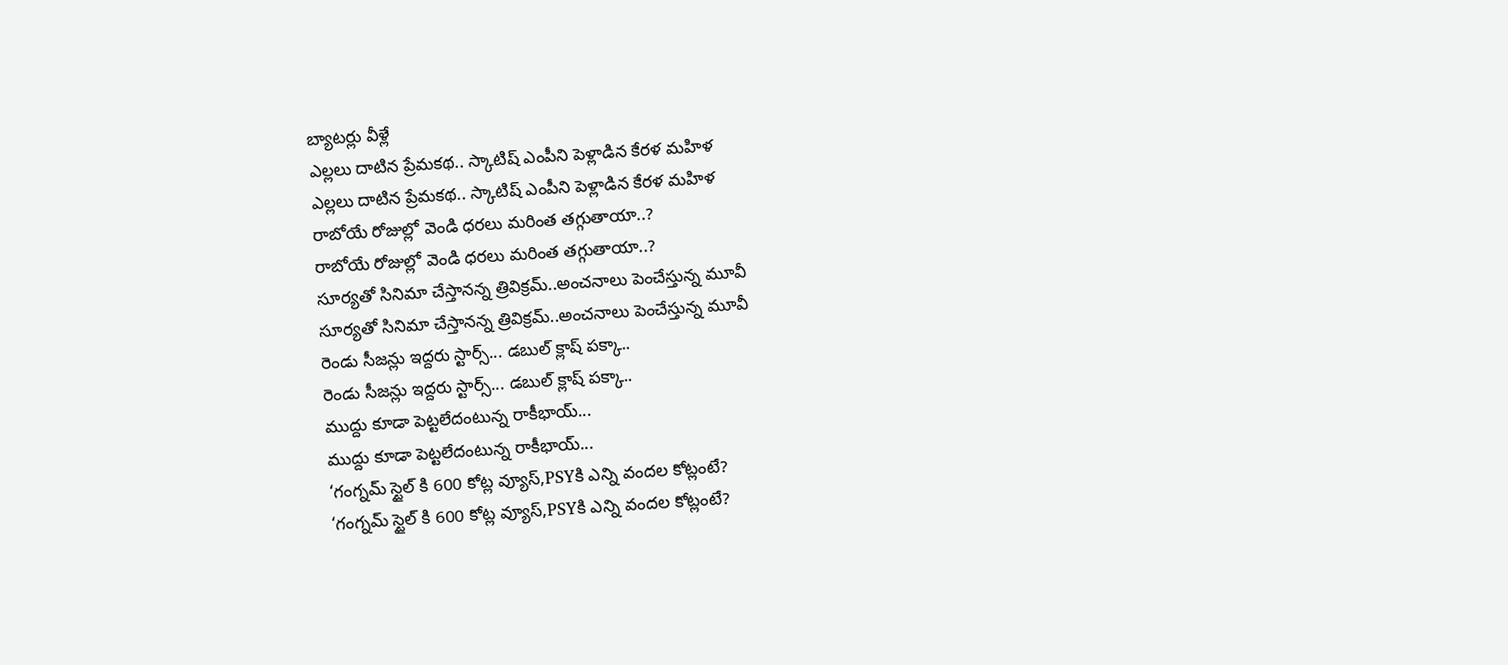బ్యాటర్లు వీళ్లే
ఎల్లలు దాటిన ప్రేమకథ.. స్కాటిష్ ఎంపీని పెళ్లాడిన కేరళ మహిళ
ఎల్లలు దాటిన ప్రేమకథ.. స్కాటిష్ ఎంపీని పెళ్లాడిన కేరళ మహిళ
రాబోయే రోజుల్లో వెండి ధరలు మరింత తగ్గుతాయా..?
రాబోయే రోజుల్లో వెండి ధరలు మరింత తగ్గుతాయా..?
సూర్యతో సినిమా చేస్తానన్న త్రివిక్రమ్‌..అంచనాలు పెంచేస్తున్న మూవీ
సూర్యతో సినిమా చేస్తానన్న త్రివిక్రమ్‌..అంచనాలు పెంచేస్తున్న మూవీ
రెండు సీజన్లు ఇద్దరు స్టార్స్‌... డబుల్ క్లాష్‌ పక్కా..
రెండు సీజన్లు ఇద్దరు స్టార్స్‌... డబుల్ క్లాష్‌ పక్కా..
ముద్దు కూడా పెట్టలేదంటున్న రాకీభాయ్...
ముద్దు కూడా పెట్టలేదంటున్న రాకీభాయ్...
‘గంగ్నమ్ స్టైల్ కి 600 కోట్ల వ్యూస్‌,PSYకి ఎన్ని వందల కోట్లంటే?
‘గంగ్నమ్ స్టైల్ కి 600 కోట్ల వ్యూస్‌,PSYకి ఎన్ని వందల కోట్లంటే?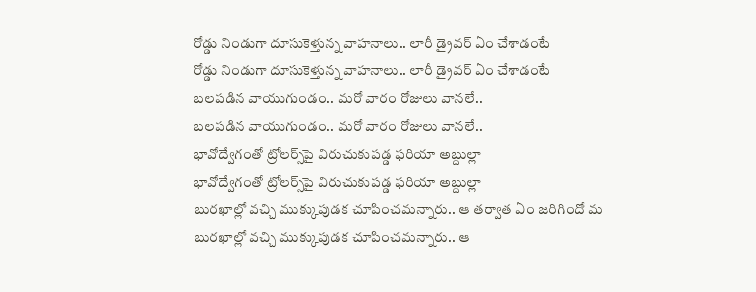రోడ్డు నిండుగా దూసుకెళ్తున్న వాహనాలు.. లారీ డ్రైవర్ ఏం చేశాడంటే
రోడ్డు నిండుగా దూసుకెళ్తున్న వాహనాలు.. లారీ డ్రైవర్ ఏం చేశాడంటే
బలపడిన వాయుగుండం.. మరో వారం రోజులు వానలే..
బలపడిన వాయుగుండం.. మరో వారం రోజులు వానలే..
భావోద్వేగంతో ట్రోలర్స్‌పై విరుచుకుపడ్డ ఫరియా అబ్దుల్లా
భావోద్వేగంతో ట్రోలర్స్‌పై విరుచుకుపడ్డ ఫరియా అబ్దుల్లా
బురఖాల్లో వచ్చి ముక్కుపుడక చూపించమన్నారు.. ఆ తర్వాత ఏం జరిగిందో మ
బురఖాల్లో వచ్చి ముక్కుపుడక చూపించమన్నారు.. ఆ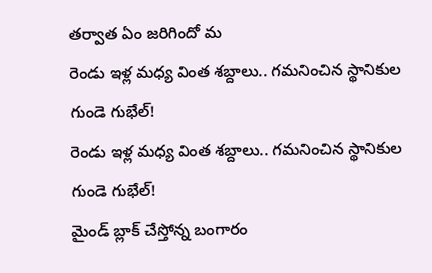తర్వాత ఏం జరిగిందో మ
రెండు ఇళ్ల మధ్య వింత శబ్దాలు.. గమనించిన స్థానికుల గుండె గుభేల్‌!
రెండు ఇళ్ల మధ్య వింత శబ్దాలు.. గమనించిన స్థానికుల గుండె గుభేల్‌!
మైండ్ బ్లాక్ చేస్తోన్న బంగారం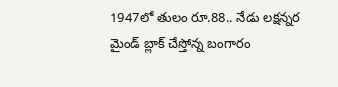1947లో తులం రూ.88.. నేడు లక్షన్నర
మైండ్ బ్లాక్ చేస్తోన్న బంగారం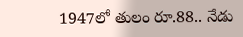1947లో తులం రూ.88.. నేడు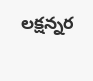లక్షన్నర